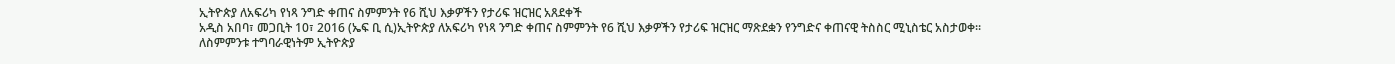ኢትዮጵያ ለአፍሪካ የነጻ ንግድ ቀጠና ስምምንት የ6 ሺህ እቃዎችን የታሪፍ ዝርዝር አጸደቀች
አዲስ አበባ፣ መጋቢት 10፣ 2016 (ኤፍ ቢ ሲ)ኢትዮጵያ ለአፍሪካ የነጻ ንግድ ቀጠና ስምምንት የ6 ሺህ እቃዎችን የታሪፍ ዝርዝር ማጽደቋን የንግድና ቀጠናዊ ትስስር ሚኒስቴር አስታወቀ።
ለስምምንቱ ተግባራዊነትም ኢትዮጵያ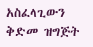አስፈላጊውን ቅድመ ዝግጅት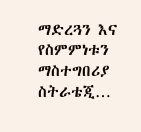ማድረጓን እና የስምምነቱን ማስተግበሪያ ስትራቴጂ…